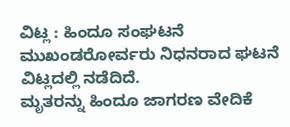ವಿಟ್ಲ : ಹಿಂದೂ ಸಂಘಟನೆ ಮುಖಂಡರೋರ್ವರು ನಿಧನರಾದ ಘಟನೆ ವಿಟ್ಲದಲ್ಲಿ ನಡೆದಿದೆ.
ಮೃತರನ್ನು ಹಿಂದೂ ಜಾಗರಣ ವೇದಿಕೆ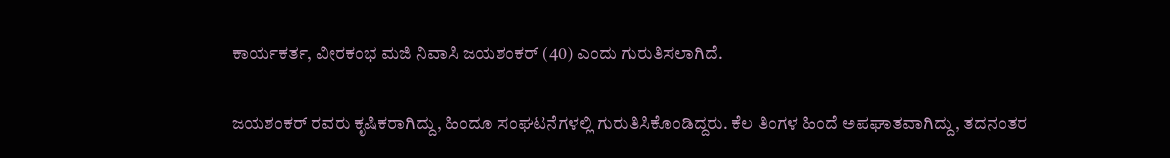ಕಾರ್ಯಕರ್ತ, ವೀರಕಂಭ ಮಜಿ ನಿವಾಸಿ ಜಯಶಂಕರ್ (40) ಎಂದು ಗುರುತಿಸಲಾಗಿದೆ.

ಜಯಶಂಕರ್ ರವರು ಕೃಷಿಕರಾಗಿದ್ದು, ಹಿಂದೂ ಸಂಘಟನೆಗಳಲ್ಲಿ ಗುರುತಿಸಿಕೊಂಡಿದ್ದರು. ಕೆಲ ತಿಂಗಳ ಹಿಂದೆ ಅಪಘಾತವಾಗಿದ್ದು, ತದನಂತರ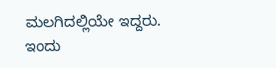ಮಲಗಿದಲ್ಲಿಯೇ ಇದ್ದರು. ಇಂದು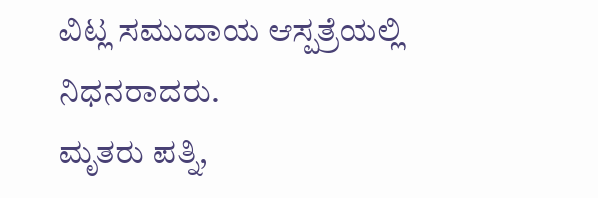ವಿಟ್ಲ ಸಮುದಾಯ ಆಸ್ಪತ್ರೆಯಲ್ಲಿ ನಿಧನರಾದರು.
ಮೃತರು ಪತ್ನಿ,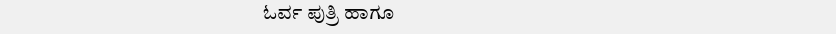ಓರ್ವ ಪುತ್ರಿ ಹಾಗೂ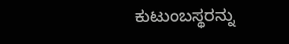ಕುಟುಂಬಸ್ಥರನ್ನು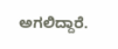ಅಗಲಿದ್ದಾರೆ.